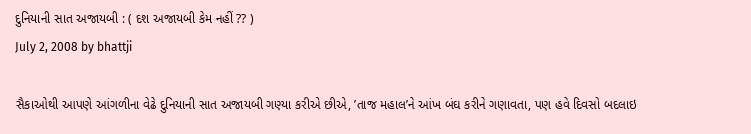દુનિયાની સાત અજાયબી : ( દશ અજાયબી કેમ નહીં ?? )
July 2, 2008 by bhattji

સૈકાઓથી આપણે આંગળીના વેઢે દુનિયાની સાત અજાયબી ગણ્યા કરીએ છીએ, ’તાજ મહાલ’ને આંખ બંઘ કરીને ગણાવતા, પણ હવે દિવસો બદલાઇ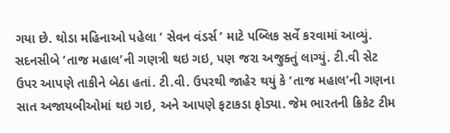ગયા છે. થોડા મહિનાઓ પહેલા ’ સેવન વંડર્સ ’ માટે પબ્લિક સર્વે કરવામાં આવ્યું. સદનસીબે ’તાજ મહાલ’ની ગણત્રી થઇ ગઇ, પણ જરા અજુક્તું લાગ્યું. ટી.વી સેટ ઉપર આપણે તાકીને બેઠા હતાં. ટી.વી. ઉપરથી જાહેર થયું કે ’તાજ મહાલ’ની ગણના સાત અજાયબીઓમાં થઇ ગઇ, અને આપણે ફટાકડા ફોડ્યા. જેમ ભારતની ક્રિકેટ ટીમ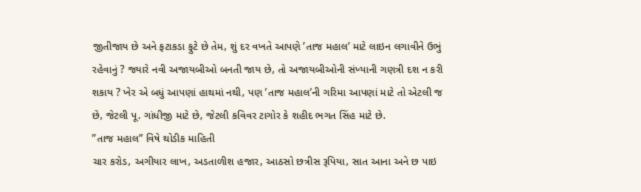જીતીજાય છે અને ફટાકડા ફુટે છે તેમ, શું દર વખતે આપણે ’તાજ મહાલ’ માટે લાઇન લગાવીને ઉભું રહેવાનું ? જ્યારે નવી અજાયબીઓ બનતી જાય છે, તો અજાયબીઓની સંખ્યાની ગણત્રી દશ ન કરી શકાય ? ખેર એ બધું આપણાં હાથમાં નથી, પણ ’તાજ મહાલ’ની ગરિમા આપણાં માટે તો એટલી જ છે, જેટલી પૂ. ગાંધીજી માટે છે, જેટલી કવિવર ટાગોર કે શહીદ ભગત સિંહ માટે છે.
”તાજ મહાલ” વિષે થોડીક માહિતી
ચાર કરોડ, અગીયાર લાખ, અડતાળીશ હજાર, આઠસો છત્રીસ રૂપિયા, સાત આના અને છ પાઇ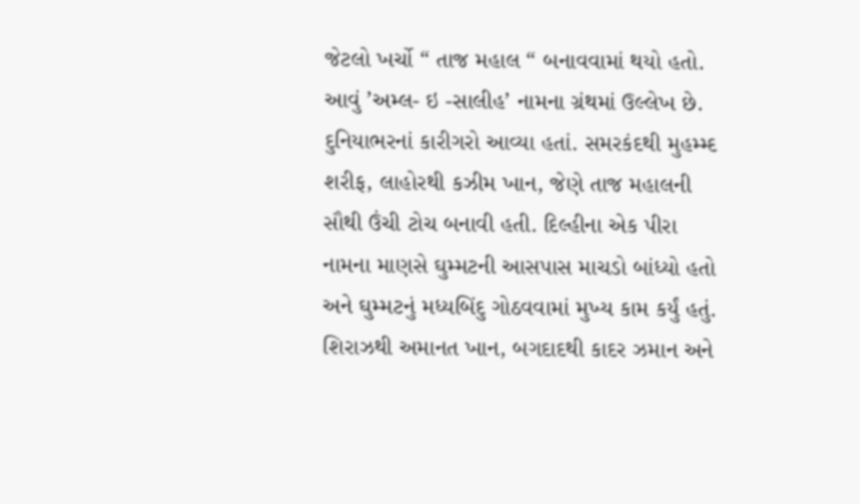જેટલો ખર્ચો “ તાજ મહાલ “ બનાવવામાં થયો હતો. આવું ’અમ્લ- ઇ -સાલીહ’ નામના ગ્રંથમાં ઉલ્લેખ છે. દુનિયાભરનાં કારીગરો આવ્યા હતાં. સમરકંદથી મુહમ્મ્દ શરીફ, લાહોરથી કઝીમ ખાન, જેણે તાજ મહાલની સૌથી ઉંચી ટોચ બનાવી હતી. દિલ્હીના એક પીરા નામના માણસે ઘુમ્મટની આસપાસ માચડો બાંધ્યો હતો અને ઘુમ્મટનું મધ્યબિંદુ ગોઠવવામાં મુખ્ય કામ કર્યું હતું. શિરાઝથી અમાનત ખાન, બગદાદથી કાદર ઝમાન અને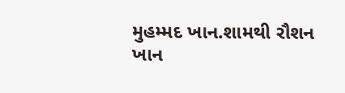મુહમ્મદ ખાન.શામથી રૌશન ખાન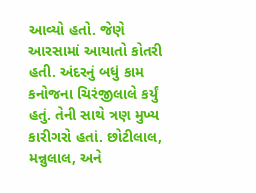આવ્યો હતો. જેણે આરસામાં આયાતો કોતરી હતી. અંદરનું બધું કામ કનોજના ચિરંજીલાલે કર્યું હતું. તેની સાથે ત્રણ મુખ્ય કારીગરો હતાં. છોટીલાલ, મન્નુલાલ, અને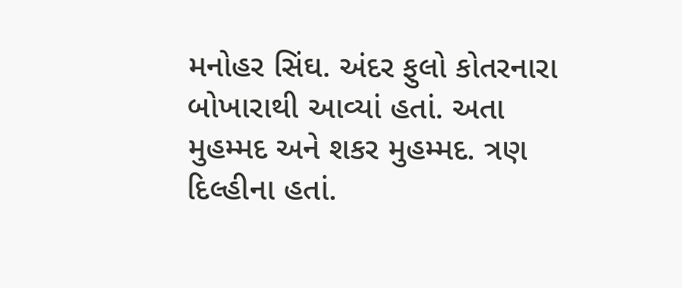મનોહર સિંઘ. અંદર ફુલો કોતરનારા બોખારાથી આવ્યાં હતાં. અતા મુહમ્મદ અને શકર મુહમ્મદ. ત્રણ દિલ્હીના હતાં.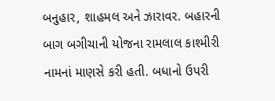બનુહાર, શાહમલ અને ઝારાવર. બહારની બાગ બગીચાની યોજના રામલાલ કાશ્મીરી નામનાં માણસે કરી હતી. બધાનો ઉપરી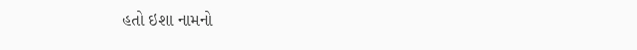હતો ઇશા નામનો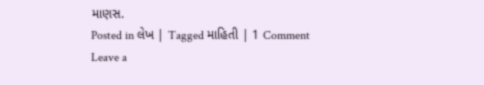માણસ.
Posted in લેખ | Tagged માહિતી | 1 Comment
Leave a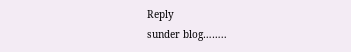Reply
sunder blog……..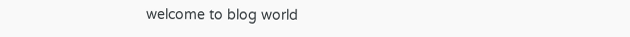welcome to blog world